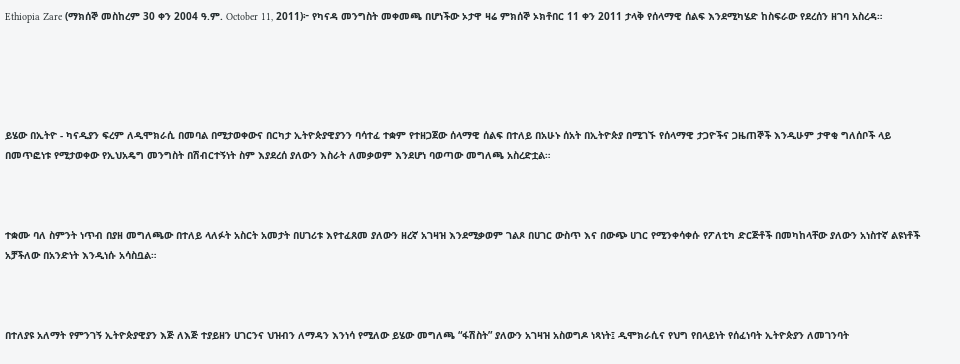Ethiopia Zare (ማክሰኞ መስከረም 30 ቀን 2004 ዓ.ም. October 11, 2011)፦ የካናዳ መንግስት መቀመጫ በሆነችው ኦታዋ ዛሬ ምክሰኞ ኦክቶበር 11 ቀን 2011 ታላቅ የሰላማዊ ሰልፍ እንደሚካሄድ ከስፍራው የደረሰን ዘገባ አስረዳ።





ይሄው በኢትዮ - ካናዲያን ፍረም ለዲሞክራሲ በመባል በሚታወቀውና በርካታ ኢትዮጵያዊያንን ባሳተፈ ተቋም የተዘጋጀው ሰላማዊ ሰልፍ በተለይ በአሁኑ ሰአት በኢትዮጵያ በሚገኙ የሰላማዊ ታጋዮችና ጋዜጠኞች እንዲሁም ታዋቂ ግለሰቦች ላይ በመጥፎነቱ የሚታወቀው የኢህአዴግ መንግስት በሽብርተኝነት ስም እያደረሰ ያለውን እስራት ለመቃወም እንደሆነ ባወጣው መግለጫ አስረድቷል።



ተቋሙ ባለ ስምንት ነጥብ በያዘ መግለጫው በተለይ ላለፉት አስርት አመታት በሀገሪቱ እየተፈጸመ ያለውን ዘረኛ አገዛዝ እንደሚቃወም ገልጾ በሀገር ውስጥ እና በውጭ ሀገር የሚንቀሳቀሱ የፖለቲካ ድርጅቶች በመካከላቸው ያለውን አነስተኛ ልዩነቶች አቻችለው በአንድነት እንዲነሱ አሳስቧል።



በተለያዩ አለማት የምንገኝ ኢትዮጵያዊያን እጅ ለእጅ ተያይዘን ሀገርንና ህዝብን ለማዳን እንነሳ የሚለው ይሄው መግለጫ “ፋሽስት” ያለውን አገዛዝ አስወግዶ ነጻነት፤ ዲሞክራሲና የህግ የበላይነት የሰፈነባት ኢትዮጵያን ለመገንባት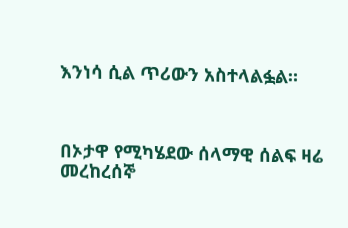እንነሳ ሲል ጥሪውን አስተላልፏል።



በኦታዋ የሚካሄደው ሰላማዊ ሰልፍ ዛሬ መረከረሰኞ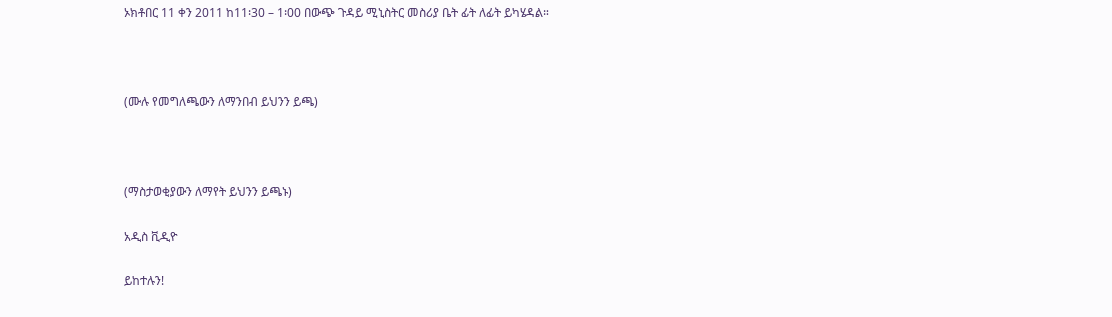ኦክቶበር 11 ቀን 2011 ከ11፡30 – 1፡00 በውጭ ጉዳይ ሚኒስትር መስሪያ ቤት ፊት ለፊት ይካሄዳል።



(ሙሉ የመግለጫውን ለማንበብ ይህንን ይጫ)



(ማስታወቂያውን ለማየት ይህንን ይጫኑ)

አዲስ ቪዲዮ

ይከተሉን!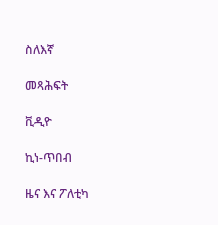ስለእኛ

መጻሕፍት

ቪዲዮ

ኪነ-ጥበብ

ዜና እና ፖለቲካ